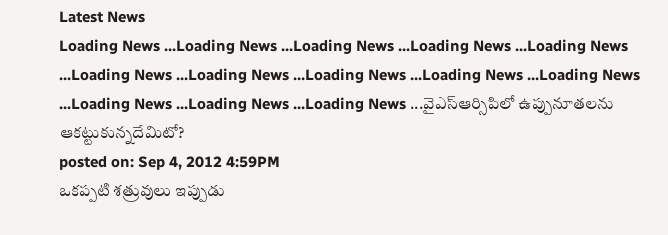Latest News
Loading News ...Loading News ...Loading News ...Loading News ...Loading News ...Loading News ...Loading News ...Loading News ...Loading News ...Loading News ...Loading News ...Loading News ...Loading News ...వైఎస్ఆర్సిపిలో ఉప్పునూతలను ఆకట్టుకున్నదేమిటో?
posted on: Sep 4, 2012 4:59PM
ఒకప్పటి శత్రువులు ఇప్పుడు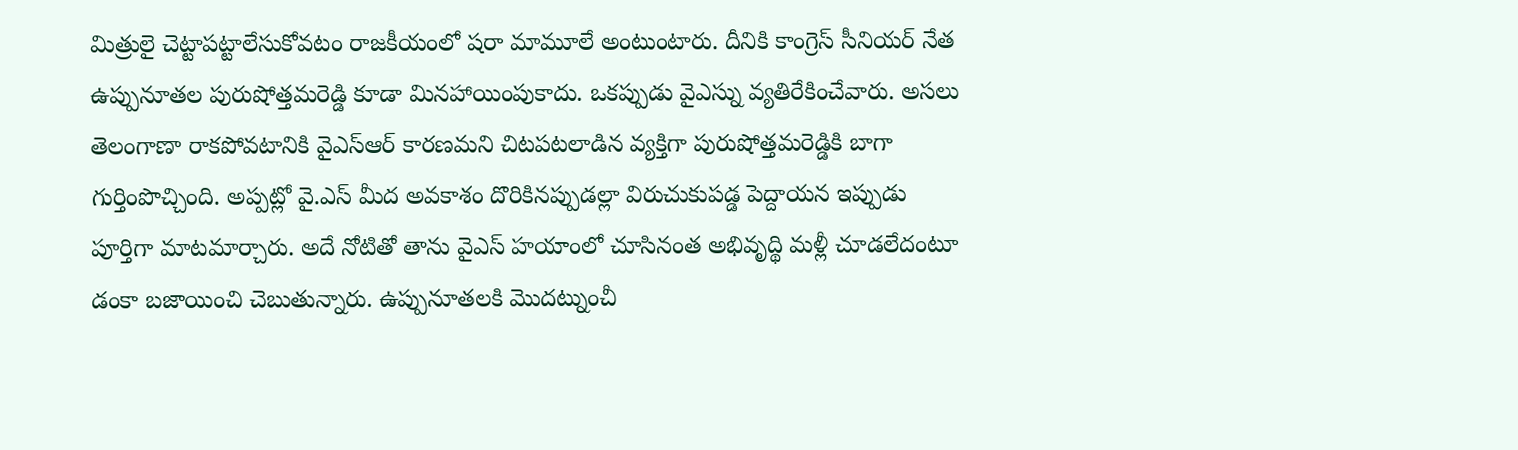మిత్రులై చెట్టాపట్టాలేసుకోవటం రాజకీయంలో షరా మామూలే అంటుంటారు. దీనికి కాంగ్రెస్ సీనియర్ నేత ఉప్పునూతల పురుషోత్తమరెడ్డి కూడా మినహాయింపుకాదు. ఒకప్పుడు వైఎస్ను వ్యతిరేకించేవారు. అసలు తెలంగాణా రాకపోవటానికి వైఎస్ఆర్ కారణమని చిటపటలాడిన వ్యక్తిగా పురుషోత్తమరెడ్డికి బాగా గుర్తింపొచ్చింది. అప్పట్లో వై.ఎస్ మీద అవకాశం దొరికినప్పుడల్లా విరుచుకుపడ్డ పెద్దాయన ఇప్పుడు పూర్తిగా మాటమార్చారు. అదే నోటితో తాను వైఎస్ హయాంలో చూసినంత అభివృద్థి మళ్లీ చూడలేదంటూ డంకా బజాయించి చెబుతున్నారు. ఉప్పునూతలకి మొదట్నుంచీ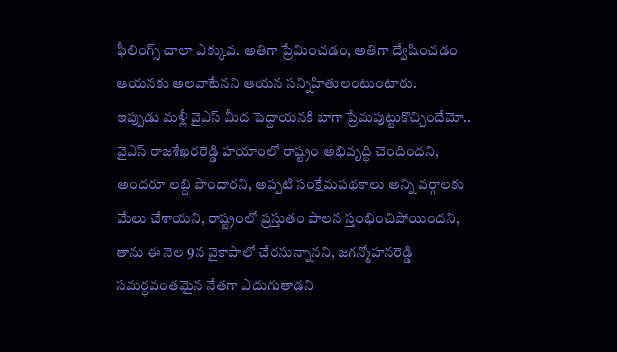ఫీలింగ్స్ చాలా ఎక్కువ. అతిగా ప్రేమించడం, అతిగా ద్వేషించడం ఆయనకు అలవాటేనని ఆయన సన్నిహితులంటుంటారు.
ఇప్పుడు మళ్లీ వైఎస్ మీద పెద్దాయనకి బాగా ప్రేమపుట్టుకొచ్చిందేమో.. వైఎస్ రాజశేఖరరెడ్డి హయాంలో రాష్ట్రం అభివృద్ధి చెందిందని, అందరూ లబ్ది పొందారని, అప్పటి సంక్షేమపథకాలు అన్ని వర్గాలకు మేలు చేశాయని, రాష్ట్రంలో ప్రస్తుతం పాలన స్తంభించిపోయిందని, తాను ఈ నెల 9న వైకాపాలో చేరనున్నానని, జగన్మోహనరెడ్డి సమర్ధవంతమైన నేతగా ఎదుగుతాడని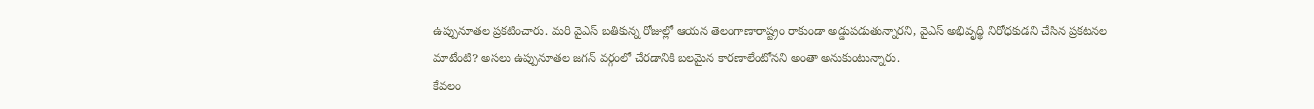ఉప్పునూతల ప్రకటించారు. మరి వైఎస్ బతికున్న రోజుల్లో ఆయన తెలంగాణారాష్ట్రం రాకుండా అడ్డుపడుతున్నారని, వైఎస్ అభివృద్థి నిరోధకుడని చేసిన ప్రకటనల మాటేంటి? అసలు ఉప్పునూతల జగన్ వర్గంలో చేరడానికి బలమైన కారణాలేంటోనని అంతా అనుకుంటున్నారు.
కేవలం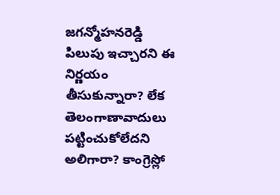జగన్మోహనరెడ్డి పిలుపు ఇచ్చారని ఈ నిర్ణయం తీసుకున్నారా? లేక తెలంగాణావాదులు పట్టించుకోలేదని అలిగారా? కాంగ్రెస్లో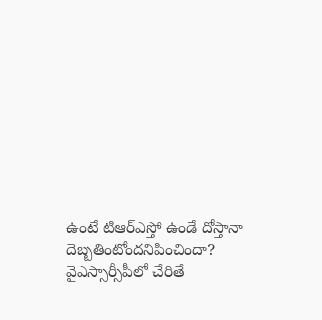ఉంటే టిఆర్ఎస్తో ఉండే దోస్తానా దెబ్బతింటోందనిపించిందా? వైఎస్సార్సీపీలో చేరితే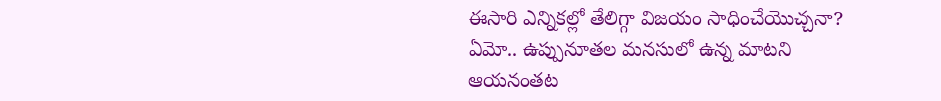ఈసారి ఎన్నికల్లో తేలిగ్గా విజయం సాధించేయొచ్చనా? ఏమో.. ఉప్పునూతల మనసులో ఉన్న మాటని ఆయనంతట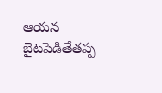ఆయన బైటపెడితేతప్ప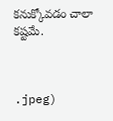కనుక్కోవడం చాలా కష్టమే.



.jpeg)